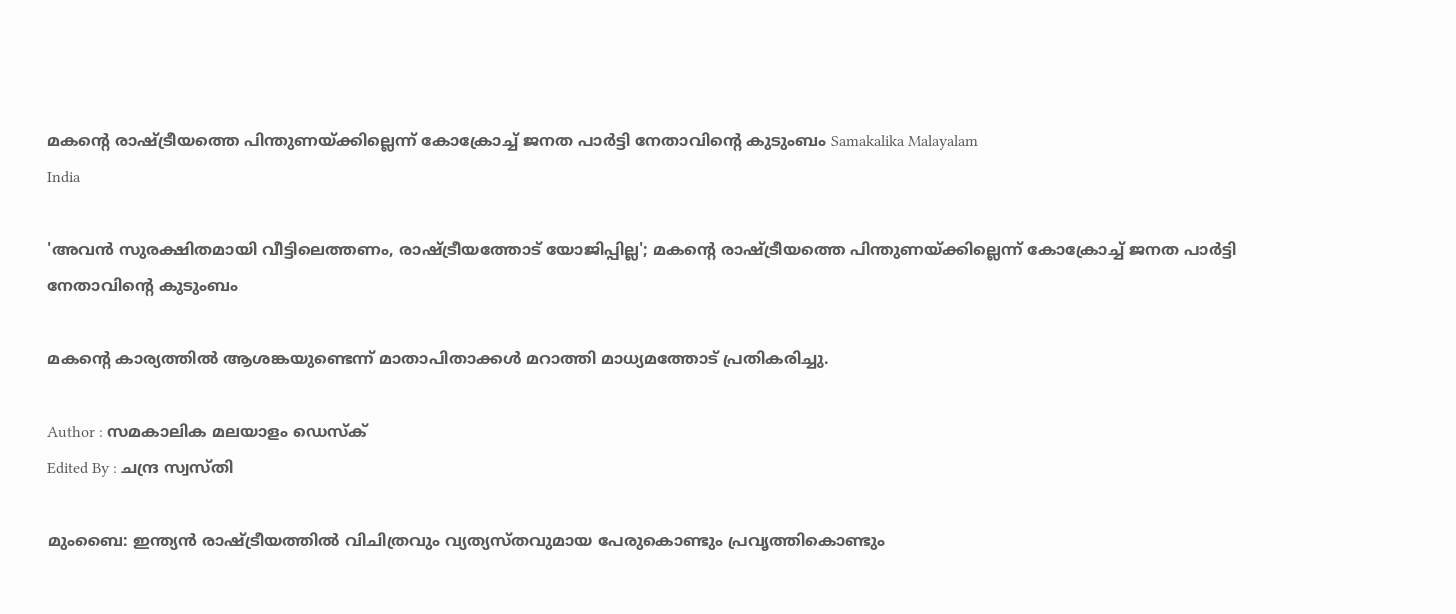മകന്റെ രാഷ്ട്രീയത്തെ പിന്തുണയ്ക്കില്ലെന്ന് കോക്രോച്ച് ജനത പാര്‍ട്ടി നേതാവിന്റെ കുടുംബം Samakalika Malayalam
India

'അവൻ സുരക്ഷിതമായി വീട്ടിലെത്തണം, രാഷ്ട്രീയത്തോട് യോജിപ്പില്ല'; മകന്റെ രാഷ്ട്രീയത്തെ പിന്തുണയ്ക്കില്ലെന്ന് കോക്രോച്ച് ജനത പാര്‍ട്ടി നേതാവിന്റെ കുടുംബം

മകന്റെ കാര്യത്തില്‍ ആശങ്കയുണ്ടെന്ന് മാതാപിതാക്കള്‍ മറാത്തി മാധ്യമത്തോട് പ്രതികരിച്ചു.

Author : സമകാലിക മലയാളം ഡെസ്ക്
Edited By : ചന്ദ്ര സ്വസ്തി

മുംബൈ: ഇന്ത്യന്‍ രാഷ്ട്രീയത്തില്‍ വിചിത്രവും വ്യത്യസ്തവുമായ പേരുകൊണ്ടും പ്രവൃത്തികൊണ്ടും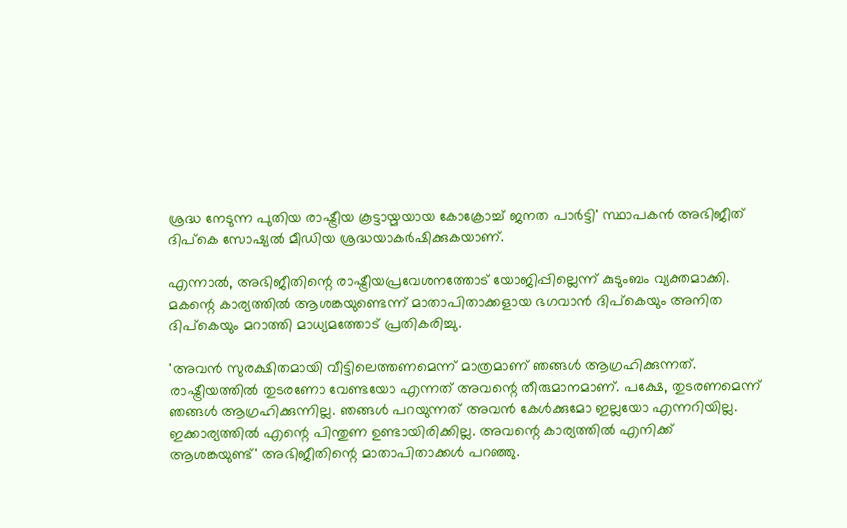ശ്രദ്ധ നേടുന്ന പുതിയ രാഷ്ട്രീയ കൂട്ടായ്മയായ കോക്രോച്ച് ജനത പാര്‍ട്ടി' സ്ഥാപകന്‍ അഭിജീത് ദിപ്‌കെ സോഷ്യല്‍ മീഡിയ ശ്രദ്ധയാകര്‍ഷിക്കുകയാണ്.

എന്നാല്‍, അഭിജീതിന്റെ രാഷ്ട്രീയപ്രവേശനത്തോട് യോജിപ്പില്ലെന്ന് കുടുംബം വ്യക്തമാക്കി. മകന്റെ കാര്യത്തില്‍ ആശങ്കയുണ്ടെന്ന് മാതാപിതാക്കളായ ഭഗവാന്‍ ദിപ്‌കെയും അനിത ദിപ്കെയും മറാത്തി മാധ്യമത്തോട് പ്രതികരിച്ചു.

'അവന്‍ സുരക്ഷിതമായി വീട്ടിലെത്തണമെന്ന് മാത്രമാണ് ഞങ്ങള്‍ ആഗ്രഹിക്കുന്നത്. രാഷ്ട്രീയത്തില്‍ തുടരണോ വേണ്ടയോ എന്നത് അവന്റെ തീരുമാനമാണ്. പക്ഷേ, തുടരണമെന്ന് ഞങ്ങള്‍ ആഗ്രഹിക്കുന്നില്ല. ഞങ്ങള്‍ പറയുന്നത് അവന്‍ കേള്‍ക്കുമോ ഇല്ലയോ എന്നറിയില്ല. ഇക്കാര്യത്തില്‍ എന്റെ പിന്തുണ ഉണ്ടായിരിക്കില്ല. അവന്റെ കാര്യത്തില്‍ എനിക്ക് ആശങ്കയുണ്ട്' അഭിജീതിന്റെ മാതാപിതാക്കള്‍ പറഞ്ഞു.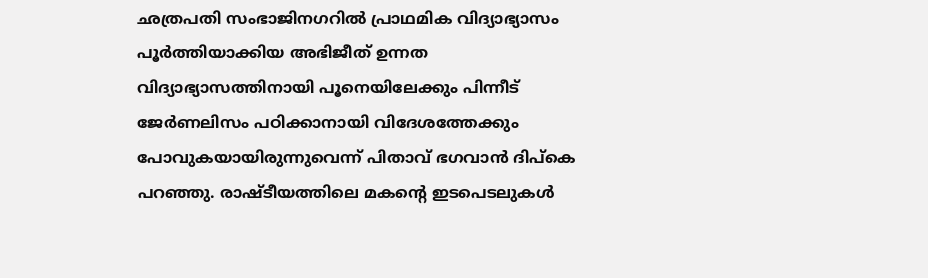ഛത്രപതി സംഭാജിനഗറില്‍ പ്രാഥമിക വിദ്യാഭ്യാസം പൂര്‍ത്തിയാക്കിയ അഭിജീത് ഉന്നത വിദ്യാഭ്യാസത്തിനായി പൂനെയിലേക്കും പിന്നീട് ജേര്‍ണലിസം പഠിക്കാനായി വിദേശത്തേക്കും പോവുകയായിരുന്നുവെന്ന് പിതാവ് ഭഗവാന്‍ ദിപ്‌കെ പറഞ്ഞു. രാഷ്ടീയത്തിലെ മകന്റെ ഇടപെടലുകള്‍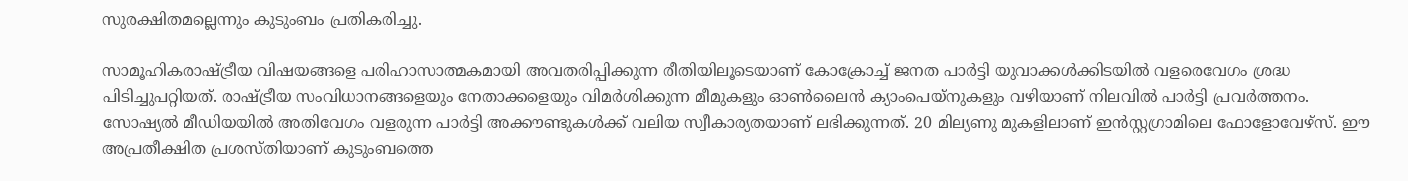സുരക്ഷിതമല്ലെന്നും കുടുംബം പ്രതികരിച്ചു.

സാമൂഹികരാഷ്ട്രീയ വിഷയങ്ങളെ പരിഹാസാത്മകമായി അവതരിപ്പിക്കുന്ന രീതിയിലൂടെയാണ് കോക്രോച്ച് ജനത പാര്‍ട്ടി യുവാക്കള്‍ക്കിടയില്‍ വളരെവേഗം ശ്രദ്ധ പിടിച്ചുപറ്റിയത്. രാഷ്ട്രീയ സംവിധാനങ്ങളെയും നേതാക്കളെയും വിമര്‍ശിക്കുന്ന മീമുകളും ഓണ്‍ലൈന്‍ ക്യാംപെയ്‌നുകളും വഴിയാണ് നിലവില്‍ പാര്‍ട്ടി പ്രവര്‍ത്തനം. സോഷ്യല്‍ മീഡിയയില്‍ അതിവേഗം വളരുന്ന പാര്‍ട്ടി അക്കൗണ്ടുകള്‍ക്ക് വലിയ സ്വീകാര്യതയാണ് ലഭിക്കുന്നത്. 20 മില്യണു മുകളിലാണ് ഇന്‍സ്റ്റഗ്രാമിലെ ഫോളോവേഴ്‌സ്. ഈ അപ്രതീക്ഷിത പ്രശസ്തിയാണ് കുടുംബത്തെ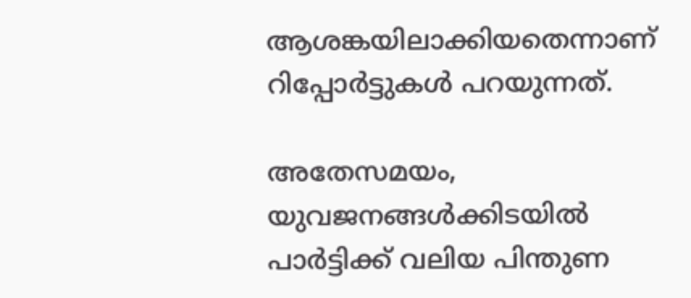ആശങ്കയിലാക്കിയതെന്നാണ് റിപ്പോര്‍ട്ടുകള്‍ പറയുന്നത്.

അതേസമയം, യുവജനങ്ങള്‍ക്കിടയില്‍ പാര്‍ട്ടിക്ക് വലിയ പിന്തുണ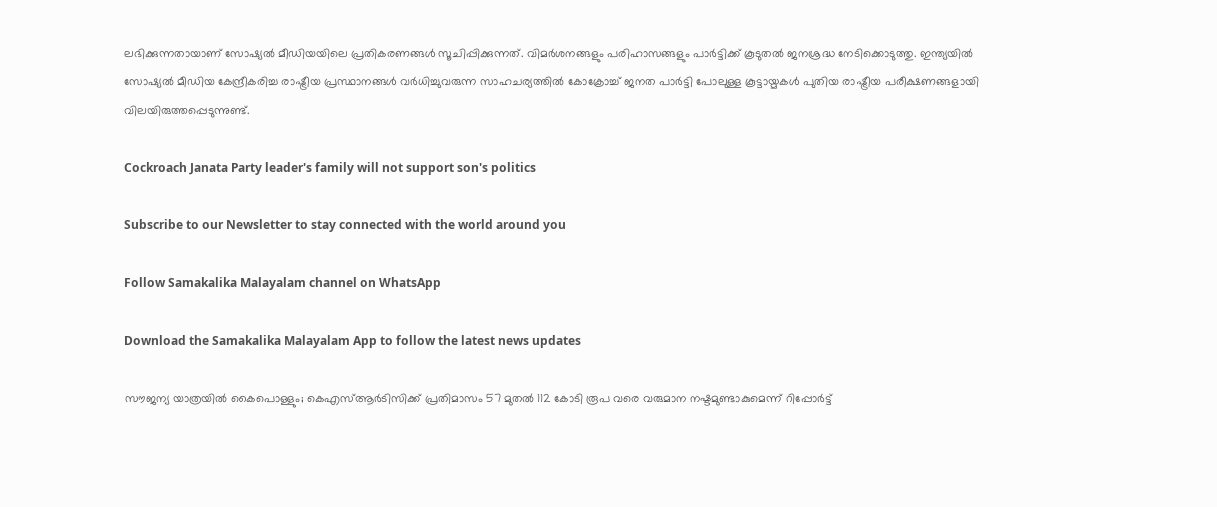ലഭിക്കുന്നതായാണ് സോഷ്യല്‍ മീഡിയയിലെ പ്രതികരണങ്ങള്‍ സൂചിപ്പിക്കുന്നത്. വിമര്‍ശനങ്ങളും പരിഹാസങ്ങളും പാര്‍ട്ടിക്ക് കൂടുതല്‍ ജനശ്രദ്ധ നേടിക്കൊടുത്തു. ഇന്ത്യയില്‍ സോഷ്യല്‍ മീഡിയ കേന്ദ്രീകരിച്ച രാഷ്ട്രീയ പ്രസ്ഥാനങ്ങള്‍ വര്‍ധിച്ചുവരുന്ന സാഹചര്യത്തില്‍ കോക്രോച്ച് ജനത പാര്‍ട്ടി പോലുള്ള കൂട്ടായ്മകള്‍ പുതിയ രാഷ്ട്രീയ പരീക്ഷണങ്ങളായി വിലയിരുത്തപ്പെടുന്നുണ്ട്.

Cockroach Janata Party leader's family will not support son's politics

Subscribe to our Newsletter to stay connected with the world around you

Follow Samakalika Malayalam channel on WhatsApp

Download the Samakalika Malayalam App to follow the latest news updates

സൗജന്യ യാത്രയിൽ കൈപൊള്ളും; കെഎസ്ആർടിസിക്ക് പ്രതിമാസം 57 മുതൽ 112 കോടി രൂപ വരെ വരുമാന നഷ്ടമുണ്ടാകുമെന്ന് റിപ്പോർട്ട്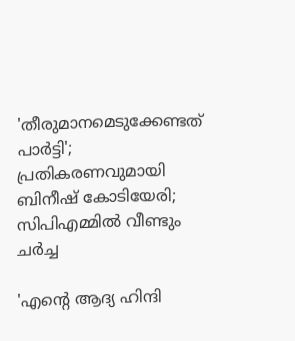'തീരുമാനമെടുക്കേണ്ടത് പാര്‍ട്ടി'; പ്രതികരണവുമായി ബിനീഷ് കോടിയേരി; സിപിഎമ്മിൽ വീണ്ടും ചർച്ച

'എന്റെ ആദ്യ ഹിന്ദി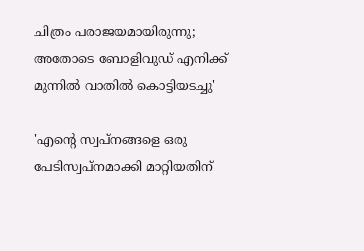ചിത്രം പരാജയമായിരുന്നു; അതോടെ ബോളിവുഡ് എനിക്ക് മുന്നിൽ വാതിൽ കൊട്ടിയടച്ചു'

'എന്റെ സ്വപ്നങ്ങളെ ഒരു പേടിസ്വപ്നമാക്കി മാറ്റിയതിന്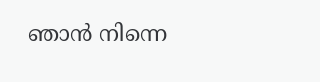ഞാൻ നിന്നെ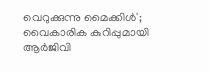വെറുക്കുന്നു മൈക്കിൾ'; വൈകാരിക കുറിപ്പുമായി ആർജിവി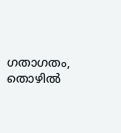ഗതാഗതം, തൊഴില്‍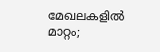മേഖലകളില്‍ മാറ്റം;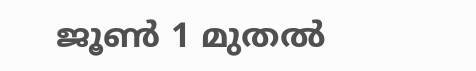ജൂണ്‍ 1 മുതല്‍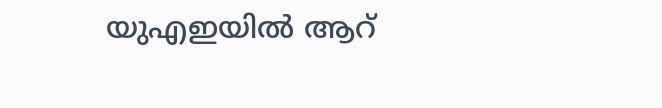യുഎഇയില്‍ ആറ്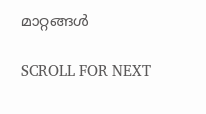മാറ്റങ്ങള്‍

SCROLL FOR NEXT